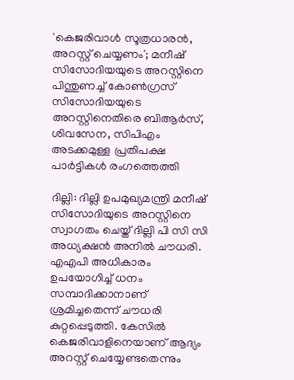'കെജരിവാൾ സൂത്രധാരൻ, അറസ്റ്റ് ചെയ്യണം'; മനീഷ് സിസോദിയയുടെ അറസ്റ്റിനെ പിന്തുണച്ച് കോൺഗ്രസ്
സിസോദിയയുടെ അറസ്റ്റിനെതിരെ ബിആർസ്, ശിവസേന, സിപിഎം അടക്കമുള്ള പ്രതിപക്ഷ പാർട്ടികൾ രംഗത്തെത്തി

ദില്ലി: ദില്ലി ഉപമുഖ്യമന്ത്രി മനീഷ് സിസോദിയുടെ അറസ്റ്റിനെ സ്വാഗതം ചെയ്ത് ദില്ലി പി സി സി അധ്യക്ഷൻ അനിൽ ചൗധരി. എഎപി അധികാരം ഉപയോഗിച്ച് ധനം സമ്പാദിക്കാനാണ് ശ്രമിച്ചതെന്ന് ചൗധരി കുറ്റപ്പെടുത്തി. കേസിൽ കെജരിവാളിനെയാണ് ആദ്യം അറസ്റ്റ് ചെയ്യേണ്ടതെന്നും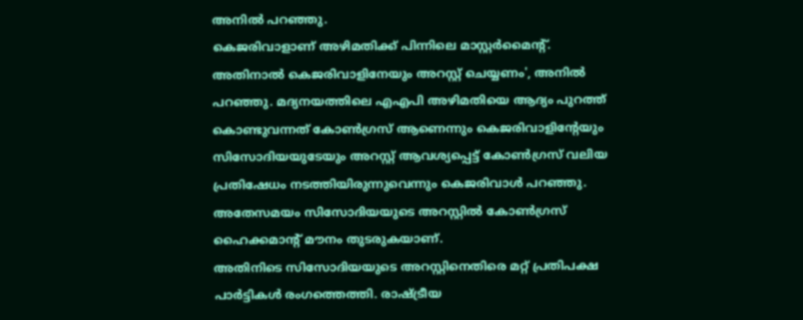അനിൽ പറഞ്ഞു.
കെജരിവാളാണ് അഴിമതിക്ക് പിന്നിലെ മാസ്റ്റർമൈന്റ്. അതിനാൽ കെജരിവാളിനേയും അറസ്റ്റ് ചെയ്യണം', അനിൽ പറഞ്ഞു. മദ്യനയത്തിലെ എഎപി അഴിമതിയെ ആദ്യം പുറത്ത് കൊണ്ടുവന്നത് കോൺഗ്രസ് ആണെന്നും കെജരിവാളിന്റേയും സിസോദിയയുടേയും അറസ്റ്റ് ആവശ്യപ്പെട്ട് കോൺഗ്രസ് വലിയ പ്രതിഷേധം നടത്തിയിരുന്നുവെന്നും കെജരിവാൾ പറഞ്ഞു. അതേസമയം സിസോദിയയുടെ അറസ്റ്റിൽ കോൺഗ്രസ് ഹൈക്കമാന്റ് മൗനം തുടരുകയാണ്.
അതിനിടെ സിസോദിയയുടെ അറസ്റ്റിനെതിരെ മറ്റ് പ്രതിപക്ഷ പാർട്ടികൾ രംഗത്തെത്തി. രാഷ്ട്രീയ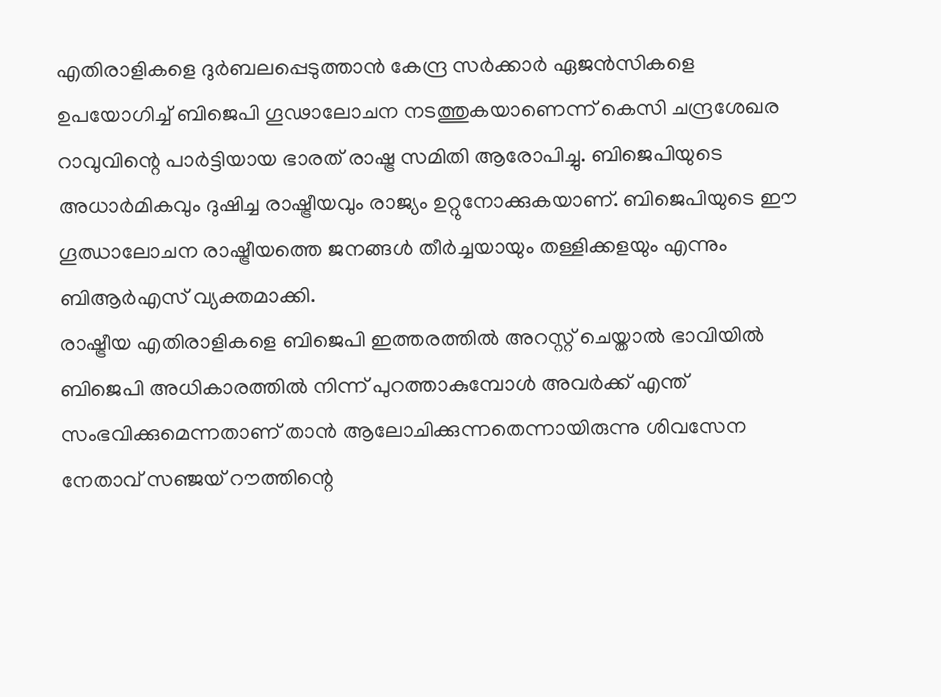എതിരാളികളെ ദുർബലപ്പെടുത്താൻ കേന്ദ്ര സർക്കാർ ഏജൻസികളെ ഉപയോഗിച്ച് ബിജെപി ഗൂഢാലോചന നടത്തുകയാണെന്ന് കെസി ചന്ദ്രശേഖര റാവുവിന്റെ പാർട്ടിയായ ഭാരത് രാഷ്ട്ര സമിതി ആരോപിച്ചു. ബിജെപിയുടെ അധാർമികവും ദുഷിച്ച രാഷ്ട്രീയവും രാജ്യം ഉറ്റുനോക്കുകയാണ്. ബിജെപിയുടെ ഈ ഗൂഝാലോചന രാഷ്ട്രീയത്തെ ജനങ്ങൾ തീർച്ചയായും തള്ളിക്കളയും എന്നും ബിആർഎസ് വ്യക്തമാക്കി.
രാഷ്ട്രീയ എതിരാളികളെ ബിജെപി ഇത്തരത്തിൽ അറസ്റ്റ് ചെയ്താൽ ഭാവിയിൽ ബിജെപി അധികാരത്തിൽ നിന്ന് പുറത്താകുമ്പോൾ അവർക്ക് എന്ത് സംഭവിക്കുമെന്നതാണ് താൻ ആലോചിക്കുന്നതെന്നായിരുന്നു ശിവസേന നേതാവ് സഞ്ജയ് റൗത്തിന്റെ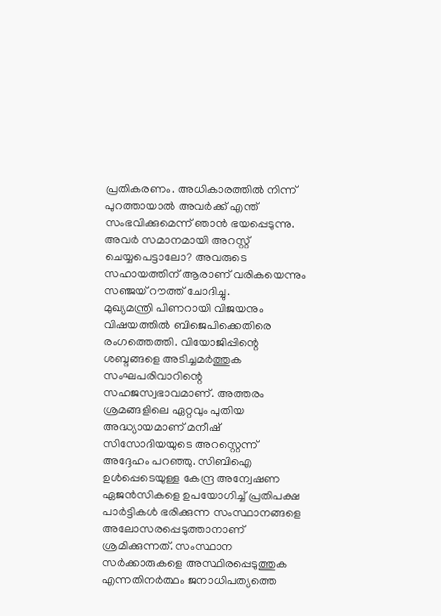പ്രതികരണം. അധികാരത്തിൽ നിന്ന് പുറത്തായാൽ അവർക്ക് എന്ത് സംഭവിക്കുമെന്ന് ഞാൻ ഭയപ്പെടുന്നു. അവർ സമാനമായി അറസ്റ്റ് ചെയ്യപെട്ടാലോ? അവരുടെ സഹായത്തിന് ആരാണ് വരികയെന്നും സഞ്ജയ് റൗത്ത് ചോദിച്ചു.
മുഖ്യമന്ത്രി പിണറായി വിജയനും വിഷയത്തിൽ ബിജെപിക്കെതിരെ രംഗത്തെത്തി. വിയോജിപ്പിന്റെ ശബ്ദങ്ങളെ അടിച്ചമർത്തുക സംഘപരിവാറിന്റെ സഹജസ്വഭാവമാണ്. അത്തരം ശ്രമങ്ങളിലെ ഏറ്റവും പുതിയ അദ്ധ്യായമാണ് മനീഷ് സിസോദിയയുടെ അറസ്റ്റെന്ന് അദ്ദേഹം പറഞ്ഞു. സിബിഐ ഉൾപ്പെടെയുള്ള കേന്ദ്ര അന്വേഷണ ഏജൻസികളെ ഉപയോഗിച്ച് പ്രതിപക്ഷ പാർട്ടികൾ ഭരിക്കുന്ന സംസ്ഥാനങ്ങളെ അലോസരപ്പെടുത്താനാണ് ശ്രമിക്കുന്നത്. സംസ്ഥാന സർക്കാരുകളെ അസ്ഥിരപ്പെടുത്തുക എന്നതിനർത്ഥം ജനാധിപത്യത്തെ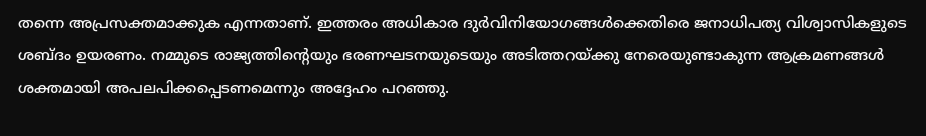തന്നെ അപ്രസക്തമാക്കുക എന്നതാണ്. ഇത്തരം അധികാര ദുർവിനിയോഗങ്ങൾക്കെതിരെ ജനാധിപത്യ വിശ്വാസികളുടെ ശബ്ദം ഉയരണം. നമ്മുടെ രാജ്യത്തിന്റെയും ഭരണഘടനയുടെയും അടിത്തറയ്ക്കു നേരെയുണ്ടാകുന്ന ആക്രമണങ്ങൾ ശക്തമായി അപലപിക്കപ്പെടണമെന്നും അദ്ദേഹം പറഞ്ഞു.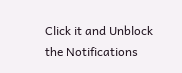Click it and Unblock the Notifications